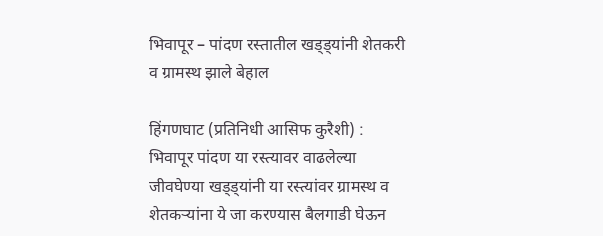भिवापूर – पांदण रस्तातील खड्ड्यांनी शेतकरी व ग्रामस्थ झाले बेहाल

हिंगणघाट (प्रतिनिधी आसिफ कुरैशी) : भिवापूर पांदण या रस्त्यावर वाढलेल्या जीवघेण्या खड्ड्यांनी या रस्त्यांवर ग्रामस्थ व शेतकऱ्यांना ये जा करण्यास बैलगाडी घेऊन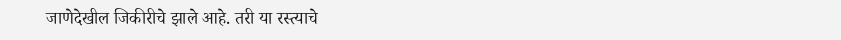जाणेदेखील जिकीरीचे झाले आहे. तरी या रस्त्याचे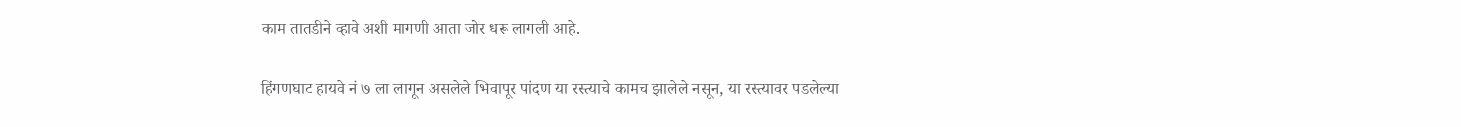काम तातडीने व्हावे अशी मागणी आता जोर धरू लागली आहे.

हिंगणघाट हायवे नं ७ ला लागून असलेले भिवापूर पांदण या रस्त्याचे कामच झालेले नसून, या रस्त्यावर पडलेल्या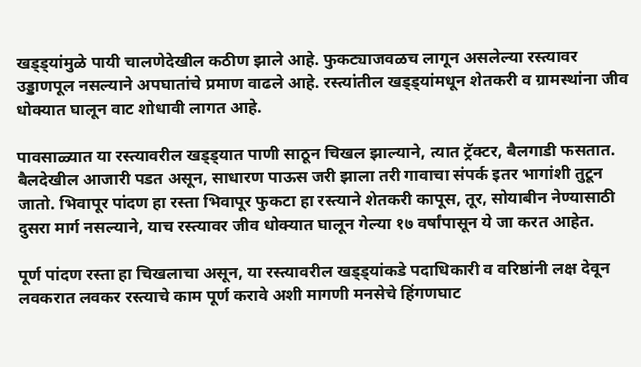खड्ड्यांमुळे पायी चालणेदेखील कठीण झाले आहे. फुकट्याजवळच लागून असलेल्या रस्त्यावर उड्डाणपूल नसल्याने अपघातांचे प्रमाण वाढले आहे. रस्त्यांतील खड्ड्यांमधून शेतकरी व ग्रामस्थांना जीव धोक्यात घालून वाट शोधावी लागत आहे.

पावसाळ्यात या रस्त्यावरील खड्ड्यात पाणी साठून चिखल झाल्याने, त्यात ट्रॅक्टर, बैलगाडी फसतात. बैलदेखील आजारी पडत असून, साधारण पाऊस जरी झाला तरी गावाचा संपर्क इतर भागांशी तुटून जातो. भिवापूर पांदण हा रस्ता भिवापूर फुकटा हा रस्त्याने शेतकरी कापूस, तूर, सोयाबीन नेण्यासाठी दुसरा मार्ग नसल्याने, याच रस्त्यावर जीव धोक्यात घालून गेल्या १७ वर्षांपासून ये जा करत आहेत.

पूर्ण पांदण रस्ता हा चिखलाचा असून, या रस्त्यावरील खड्ड्यांकडे पदाधिकारी व वरिष्ठांनी लक्ष देवून लवकरात लवकर रस्त्याचे काम पूर्ण करावे अशी मागणी मनसेचे हिंगणघाट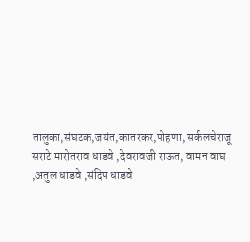तालुका,संघटक,जयंत,कातरकर,पोहणा, सर्कलचेराजू सराटे मारोतराव धाडवे ,देवरावजी राऊत, वामन वाघ ,अतुल धाडवे ,संदिप धाडवे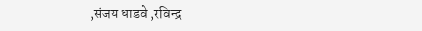,संजय धाडवे ,रविन्द्र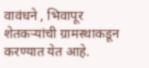वावंधने , भिवापूर शेतकऱ्यांची ग्रामस्थाकडून करण्यात येत आहे.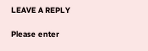LEAVE A REPLY

Please enter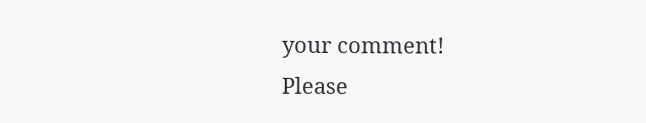your comment!
Please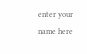enter your name here